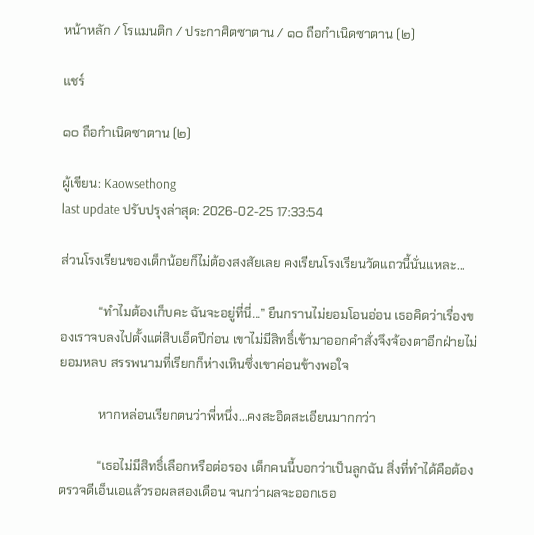หน้าหลัก / โรแมนติก / ประกาศิตซาตาน / ๑๐ ถือกำเนิดซาตาน (๒)

แชร์

๑๐ ถือกำเนิดซาตาน (๒)

ผู้เขียน: Kaowsethong
last update ปรับปรุงล่าสุด: 2026-02-25 17:33:54

ส่วนโรงเรียนของเด็กน้อยก็ไม่ต้องสงสัยเลย คงเรียนโรงเรียนวัดแถวนี้นั่นแหละ...

            “ทำไมต้องเก็บคะ ฉันจะอยู่ที่นี่...” ยืนกรานไม่ยอมโอนอ่อน เธอคิดว่าเรื่องของเราจบลงไปตั้งแต่สิบเอ็ดปีก่อน เขาไม่มีสิทธิ์เข้ามาออกคำสั่งจึงจ้องตาอีกฝ่ายไม่ยอมหลบ สรรพนามที่เรียกก็ห่างเหินซึ่งเขาค่อนข้างพอใจ

            หากหล่อนเรียกตนว่าพี่หนึ่ง...คงสะอิดสะเอียนมากกว่า

            “เธอไม่มีสิทธิ์เลือกหรือต่อรอง เด็กคนนี้บอกว่าเป็นลูกฉัน สิ่งที่ทำได้คือต้องตรวจดีเอ็นเอแล้วรอผลสองเดือน จนกว่าผลจะออกเธอ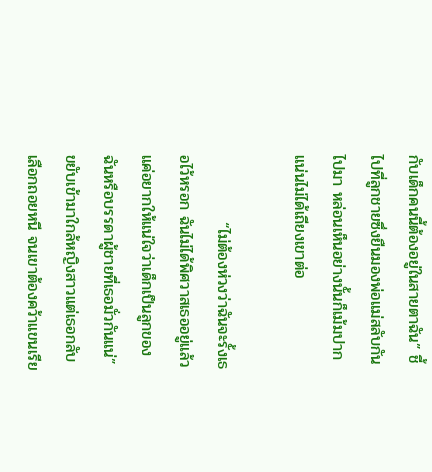กับเด็กคนนี้ต้องอยู่ในสายตาฉัน” ชี้ไปที่ลูกชายซึ่งยืนมองพ่อแม่สลับกันไปมา หล่อนเห็นอย่างนั้นก็เม้มปากแน่นไม่ได้เถียงเขาต่อ

            “ไม่ต้องห่วงว่าฉันจะรั้งเธอไว้หรอก ฉันไม่ได้พิศวาสเธออยู่แล้ว แค่อยากให้แน่ใจว่าเด็กเป็นลูกของฉันหรือบรรดาผู้ชายที่เธอมั่วกันแน่” ขยับเข้ามาใกล้หญิงสาวแต่เธอกลับเลือกถอยหนี จนเขาต้องคว้าแขนเรีย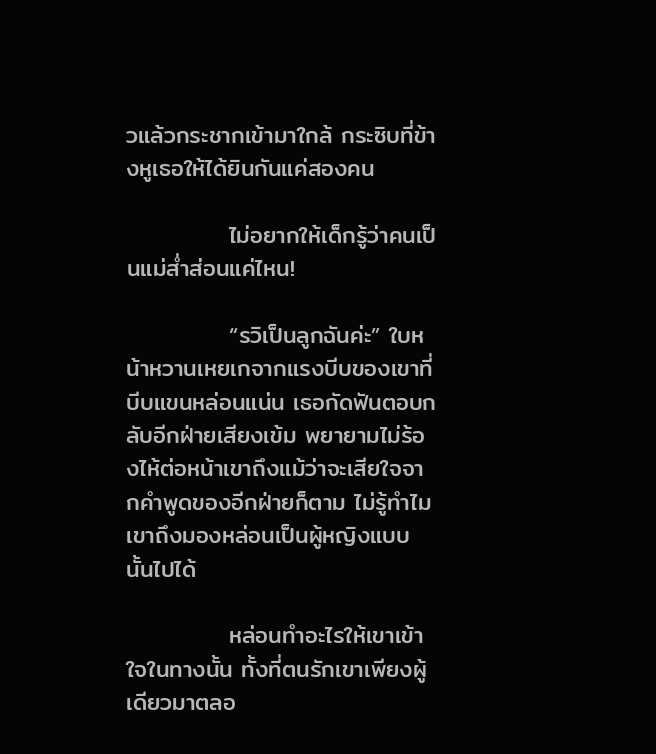วแล้วกระชากเข้ามาใกล้ กระซิบที่ข้างหูเธอให้ได้ยินกันแค่สองคน

            ไม่อยากให้เด็กรู้ว่าคนเป็นแม่ส่ำส่อนแค่ไหน!

            “รวิเป็นลูกฉันค่ะ” ใบหน้าหวานเหยเกจากแรงบีบของเขาที่บีบแขนหล่อนแน่น เธอกัดฟันตอบกลับอีกฝ่ายเสียงเข้ม พยายามไม่ร้องไห้ต่อหน้าเขาถึงแม้ว่าจะเสียใจจากคำพูดของอีกฝ่ายก็ตาม ไม่รู้ทำไมเขาถึงมองหล่อนเป็นผู้หญิงแบบนั้นไปได้

            หล่อนทำอะไรให้เขาเข้าใจในทางนั้น ทั้งที่ตนรักเขาเพียงผู้เดียวมาตลอ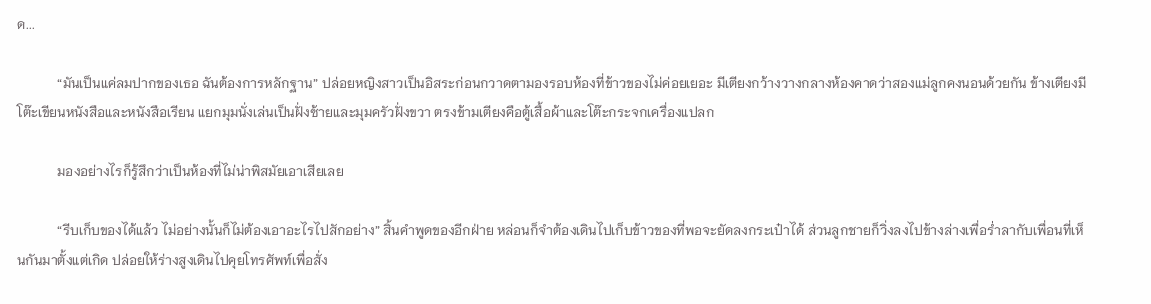ด...

            “มันเป็นแค่ลมปากของเธอ ฉันต้องการหลักฐาน” ปล่อยหญิงสาวเป็นอิสระก่อนกวาดตามองรอบห้องที่ข้าวของไม่ค่อยเยอะ มีเตียงกว้างวางกลางห้องคาดว่าสองแม่ลูกคงนอนด้วยกัน ข้างเตียงมีโต๊ะเขียนหนังสือและหนังสือเรียน แยกมุมนั่งเล่นเป็นฝั่งซ้ายและมุมครัวฝั่งขวา ตรงข้ามเตียงคือตู้เสื้อผ้าและโต๊ะกระจกเครื่องแปลก

            มองอย่างไรก็รู้สึกว่าเป็นห้องที่ไม่น่าพิสมัยเอาเสียเลย

            “รีบเก็บของได้แล้ว ไม่อย่างนั้นก็ไม่ต้องเอาอะไรไปสักอย่าง” สิ้นคำพูดของอีกฝ่าย หล่อนก็จำต้องเดินไปเก็บข้าวของที่พอจะยัดลงกระเป๋าได้ ส่วนลูกชายก็วิ่งลงไปข้างล่างเพื่อร่ำลากับเพื่อนที่เห็นกันมาตั้งแต่เกิด ปล่อยให้ร่างสูงเดินไปคุยโทรศัพท์เพื่อสั่ง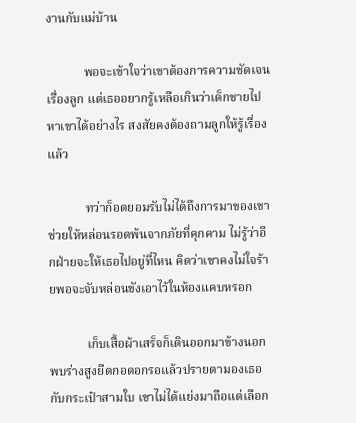งานกับแม่บ้าน

            พอจะเข้าใจว่าเขาต้องการความชัดเจนเรื่องลูก แต่เธออยากรู้เหลือเกินว่าเด็กชายไปหาเขาได้อย่างไร สงสัยคงต้องถามลูกให้รู้เรื่องแล้ว

            ทว่าก็อดยอมรับไม่ได้ถึงการมาของเขาช่วยให้หล่อนรอดพ้นจากภัยที่คุกคาม ไม่รู้ว่าอีกฝ่ายจะให้เธอไปอยู่ที่ไหน คิดว่าเขาคงไม่ใจร้ายพอจะจับหล่อนขังเอาไว้ในห้องแคบหรอก

            เก็บเสื้อผ้าเสร็จก็เดินออกมาข้างนอก พบร่างสูงยืดกอดอกรอแล้วปรายตามองเธอกับกระเป๋าสามใบ เขาไม่ได้แย่งมาถือแต่เลือก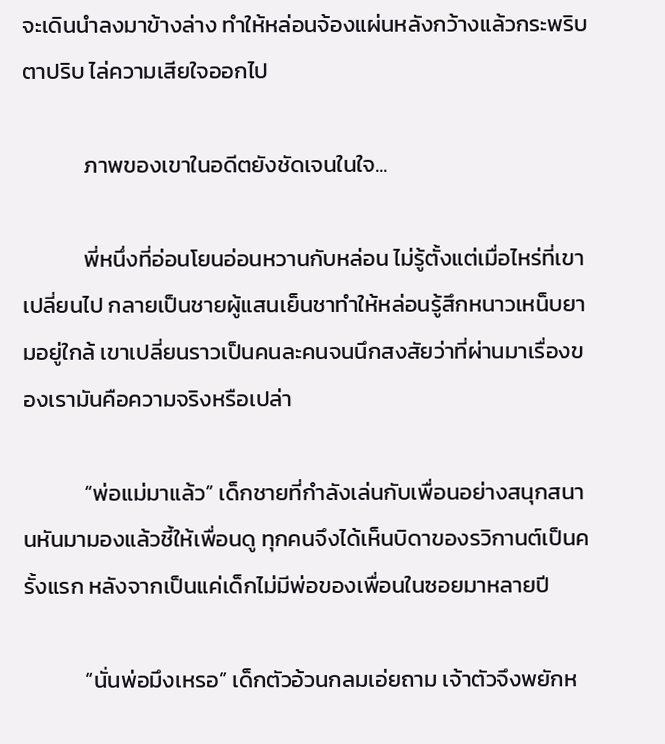จะเดินนำลงมาข้างล่าง ทำให้หล่อนจ้องแผ่นหลังกว้างแล้วกระพริบตาปริบ ไล่ความเสียใจออกไป

            ภาพของเขาในอดีตยังชัดเจนในใจ...

            พี่หนึ่งที่อ่อนโยนอ่อนหวานกับหล่อน ไม่รู้ตั้งแต่เมื่อไหร่ที่เขาเปลี่ยนไป กลายเป็นชายผู้แสนเย็นชาทำให้หล่อนรู้สึกหนาวเหน็บยามอยู่ใกล้ เขาเปลี่ยนราวเป็นคนละคนจนนึกสงสัยว่าที่ผ่านมาเรื่องของเรามันคือความจริงหรือเปล่า

            “พ่อแม่มาแล้ว” เด็กชายที่กำลังเล่นกับเพื่อนอย่างสนุกสนานหันมามองแล้วชี้ให้เพื่อนดู ทุกคนจึงได้เห็นบิดาของรวิกานต์เป็นครั้งแรก หลังจากเป็นแค่เด็กไม่มีพ่อของเพื่อนในซอยมาหลายปี

            “นั่นพ่อมึงเหรอ” เด็กตัวอ้วนกลมเอ่ยถาม เจ้าตัวจึงพยักห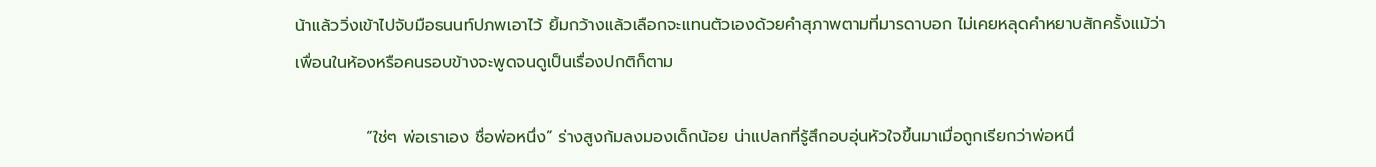น้าแล้ววิ่งเข้าไปจับมือธนนท์ปภพเอาไว้ ยิ้มกว้างแล้วเลือกจะแทนตัวเองด้วยคำสุภาพตามที่มารดาบอก ไม่เคยหลุดคำหยาบสักครั้งแม้ว่าเพื่อนในห้องหรือคนรอบข้างจะพูดจนดูเป็นเรื่องปกติก็ตาม

            “ใช่ๆ พ่อเราเอง ชื่อพ่อหนึ่ง” ร่างสูงก้มลงมองเด็กน้อย น่าแปลกที่รู้สึกอบอุ่นหัวใจขึ้นมาเมื่อถูกเรียกว่าพ่อหนึ่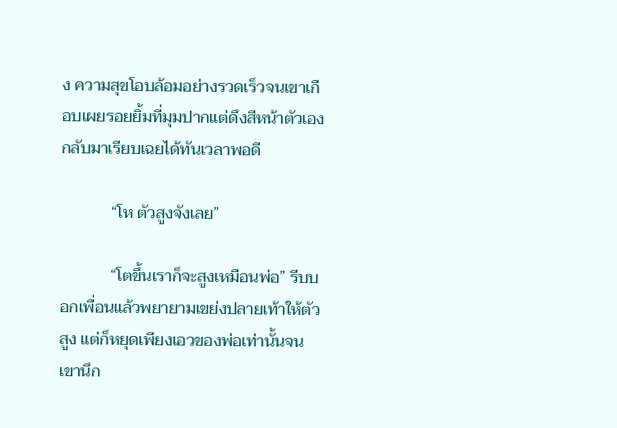ง ความสุขโอบล้อมอย่างรวดเร็วจนเขาเกือบเผยรอยยิ้มที่มุมปากแต่ดึงสีหน้าตัวเองกลับมาเรียบเฉยได้ทันเวลาพอดี

            “โห ตัวสูงจังเลย”

            “โตขึ้นเราก็จะสูงเหมือนพ่อ” รีบบอกเพื่อนแล้วพยายามเขย่งปลายเท้าให้ตัวสูง แต่ก็หยุดเพียงเอวของพ่อเท่านั้นจนเขานึก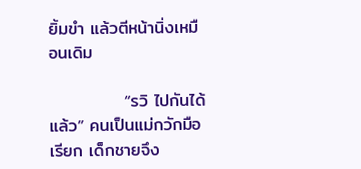ยิ้มขำ แล้วตีหน้านิ่งเหมือนเดิม

            “รวิ ไปกันได้แล้ว” คนเป็นแม่กวักมือเรียก เด็กชายจึง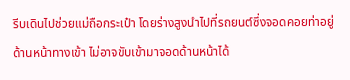รีบเดินไปช่วยแม่ถือกระเป๋า โดยร่างสูงนำไปที่รถยนต์ซึ่งจอดคอยท่าอยู่ด้านหน้าทางเข้า ไม่อาจขับเข้ามาจอดด้านหน้าได้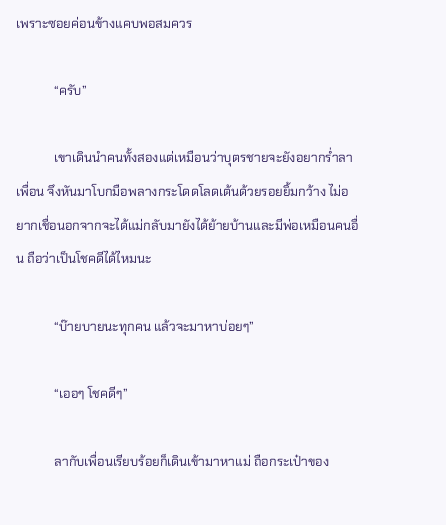เพราะซอยค่อนข้างแคบพอสมควร

            “ครับ”

            เขาเดินนำคนทั้งสองแต่เหมือนว่าบุตรชายจะยังอยากร่ำลาเพื่อน จึงหันมาโบกมือพลางกระโดดโลดเต้นด้วยรอยยิ้มกว้าง ไม่อยากเชื่อนอกจากจะได้แม่กลับมายังได้ย้ายบ้านและมีพ่อเหมือนคนอื่น ถือว่าเป็นโชคดีได้ไหมนะ

            “บ๊ายบายนะทุกคน แล้วจะมาหาบ่อยๆ”

            “เออๆ โชคดีๆ”

            ลากับเพื่อนเรียบร้อยก็เดินเข้ามาหาแม่ ถือกระเป๋าของ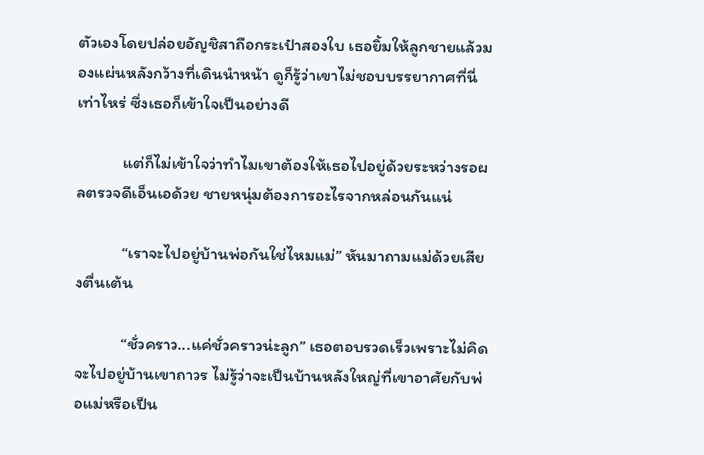ตัวเองโดยปล่อยอัญชิสาถือกระเป๋าสองใบ เธอยิ้มให้ลูกชายแล้วมองแผ่นหลังกว้างที่เดินนำหน้า ดูก็รู้ว่าเขาไม่ชอบบรรยากาศที่นี่เท่าไหร่ ซึ่งเธอก็เข้าใจเป็นอย่างดี

            แต่ก็ไม่เข้าใจว่าทำไมเขาต้องให้เธอไปอยู่ด้วยระหว่างรอผลตรวจดีเอ็นเอด้วย ชายหนุ่มต้องการอะไรจากหล่อนกันแน่

            “เราจะไปอยู่บ้านพ่อกันใช่ไหมแม่” หันมาถามแม่ด้วยเสียงตื่นเต้น

            “ชั่วคราว...แค่ชั่วคราวน่ะลูก” เธอตอบรวดเร็วเพราะไม่คิดจะไปอยู่บ้านเขาถาวร ไม่รู้ว่าจะเป็นบ้านหลังใหญ่ที่เขาอาศัยกับพ่อแม่หรือเป็น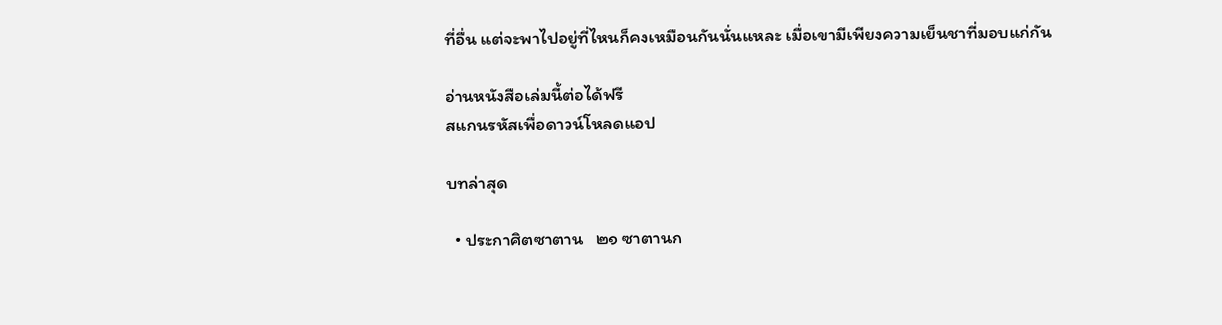ที่อื่น แต่จะพาไปอยู่ที่ไหนก็คงเหมือนกันนั่นแหละ เมื่อเขามีเพียงความเย็นชาที่มอบแก่กัน

อ่านหนังสือเล่มนี้ต่อได้ฟรี
สแกนรหัสเพื่อดาวน์โหลดแอป

บทล่าสุด

  • ประกาศิตซาตาน   ๒๑ ซาตานก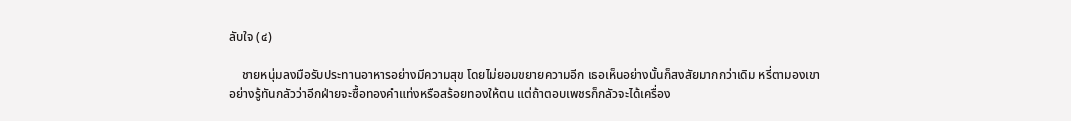ลับใจ (๔)

    ชายหนุ่มลงมือรับประทานอาหารอย่างมีความสุข โดยไม่ยอมขยายความอีก เธอเห็นอย่างนั้นก็สงสัยมากกว่าเดิม หรี่ตามองเขาอย่างรู้ทันกลัวว่าอีกฝ่ายจะซื้อทองคำแท่งหรือสร้อยทองให้ตน แต่ถ้าตอบเพชรก็กลัวจะได้เครื่อง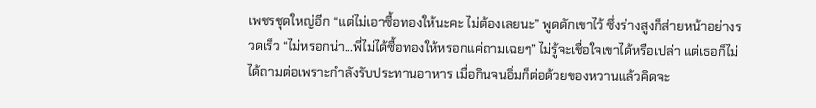เพชรชุดใหญ่อีก “แต่ไม่เอาซื้อทองให้นะคะ ไม่ต้องเลยนะ” พูดดักเขาไว้ ซึ่งร่างสูงก็ส่ายหน้าอย่างรวดเร็ว “ไม่หรอกน่า...พี่ไม่ได้ซื้อทองให้หรอกแค่ถามเฉยๆ” ไม่รู้จะเชื่อใจเขาได้หรือเปล่า แต่เธอก็ไม่ได้ถามต่อเพราะกำลังรับประทานอาหาร เมื่อกินจนอิ่มก็ต่อด้วยของหวานแล้วคิดจะ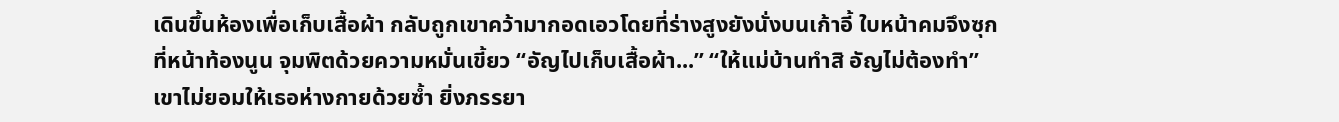เดินขึ้นห้องเพื่อเก็บเสื้อผ้า กลับถูกเขาคว้ามากอดเอวโดยที่ร่างสูงยังนั่งบนเก้าอี้ ใบหน้าคมจึงซุกที่หน้าท้องนูน จุมพิตด้วยความหมั่นเขี้ยว “อัญไปเก็บเสื้อผ้า...” “ให้แม่บ้านทำสิ อัญไม่ต้องทำ” เขาไม่ยอมให้เธอห่างกายด้วยซ้ำ ยิ่งภรรยา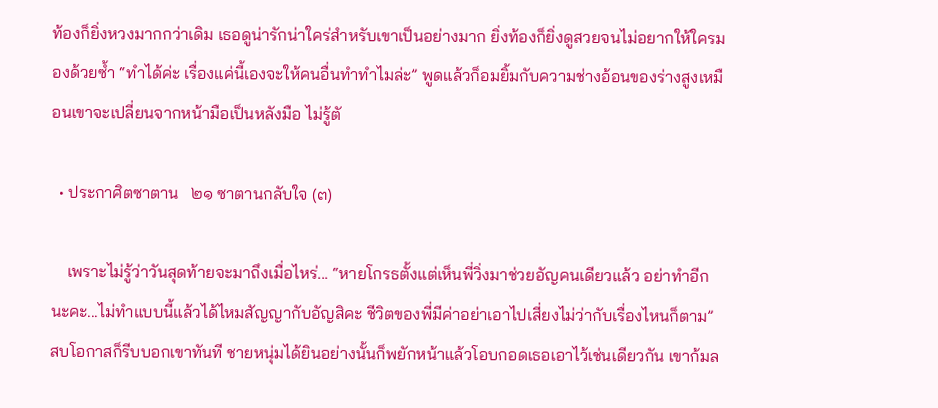ท้องก็ยิ่งหวงมากกว่าเดิม เธอดูน่ารักน่าใคร่สำหรับเขาเป็นอย่างมาก ยิ่งท้องก็ยิ่งดูสวยจนไม่อยากให้ใครมองด้วยซ้ำ “ทำได้ค่ะ เรื่องแค่นี้เองจะให้คนอื่นทำทำไมล่ะ” พูดแล้วก็อมยิ้มกับความช่างอ้อนของร่างสูงเหมือนเขาจะเปลี่ยนจากหน้ามือเป็นหลังมือ ไม่รู้ตั

  • ประกาศิตซาตาน   ๒๑ ซาตานกลับใจ (๓)

    เพราะไม่รู้ว่าวันสุดท้ายจะมาถึงเมื่อไหร่... “หายโกรธตั้งแต่เห็นพี่วิ่งมาช่วยอัญคนเดียวแล้ว อย่าทำอีกนะคะ...ไม่ทำแบบนี้แล้วได้ไหมสัญญากับอัญสิคะ ชีวิตของพี่มีค่าอย่าเอาไปเสี่ยงไม่ว่ากับเรื่องไหนก็ตาม” สบโอกาสก็รีบบอกเขาทันที ชายหนุ่มได้ยินอย่างนั้นก็พยักหน้าแล้วโอบกอดเธอเอาไว้เช่นเดียวกัน เขาก้มล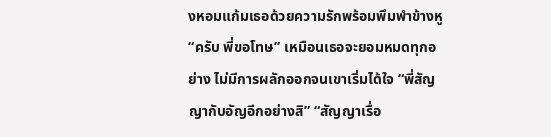งหอมแก้มเธอด้วยความรักพร้อมพึมพำข้างหู “ครับ พี่ขอโทษ” เหมือนเธอจะยอมหมดทุกอย่าง ไม่มีการผลักออกจนเขาเริ่มได้ใจ “พี่สัญญากับอัญอีกอย่างสิ” “สัญญาเรื่อ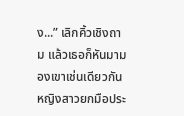ง...” เลิกคิ้วเชิงถาม แล้วเธอก็หันมามองเขาเช่นเดียวกัน หญิงสาวยกมือประ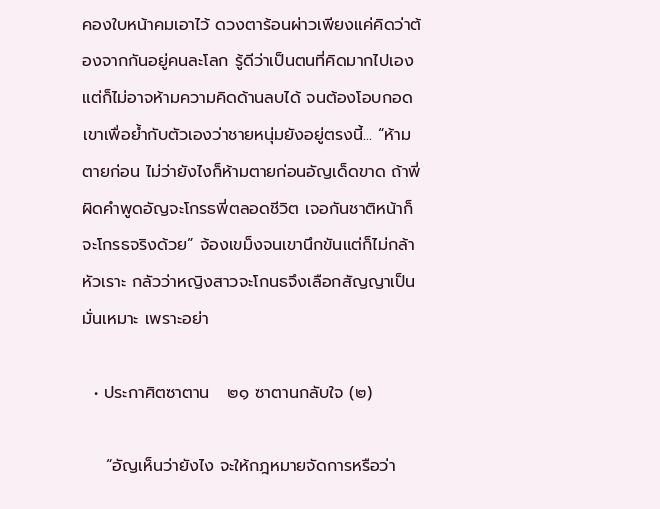คองใบหน้าคมเอาไว้ ดวงตาร้อนผ่าวเพียงแค่คิดว่าต้องจากกันอยู่คนละโลก รู้ดีว่าเป็นตนที่คิดมากไปเองแต่ก็ไม่อาจห้ามความคิดด้านลบได้ จนต้องโอบกอดเขาเพื่อย้ำกับตัวเองว่าชายหนุ่มยังอยู่ตรงนี้... “ห้ามตายก่อน ไม่ว่ายังไงก็ห้ามตายก่อนอัญเด็ดขาด ถ้าพี่ผิดคำพูดอัญจะโกรธพี่ตลอดชีวิต เจอกันชาติหน้าก็จะโกรธจริงด้วย” จ้องเขม็งจนเขานึกขันแต่ก็ไม่กล้าหัวเราะ กลัวว่าหญิงสาวจะโกนธจึงเลือกสัญญาเป็นมั่นเหมาะ เพราะอย่า

  • ประกาศิตซาตาน   ๒๑ ซาตานกลับใจ (๒)

    “อัญเห็นว่ายังไง จะให้กฎหมายจัดการหรือว่า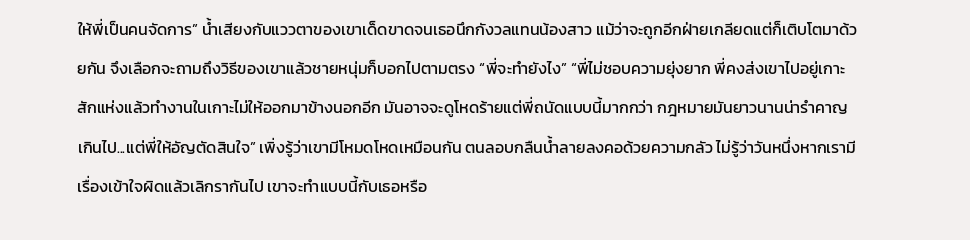ให้พี่เป็นคนจัดการ” น้ำเสียงกับแววตาของเขาเด็ดขาดจนเธอนึกกังวลแทนน้องสาว แม้ว่าจะถูกอีกฝ่ายเกลียดแต่ก็เติบโตมาด้วยกัน จึงเลือกจะถามถึงวิธีของเขาแล้วชายหนุ่มก็บอกไปตามตรง “พี่จะทำยังไง” “พี่ไม่ชอบความยุ่งยาก พี่คงส่งเขาไปอยู่เกาะสักแห่งแล้วทำงานในเกาะไม่ให้ออกมาข้างนอกอีก มันอาจจะดูโหดร้ายแต่พี่ถนัดแบบนี้มากกว่า กฎหมายมันยาวนานน่ารำคาญเกินไป...แต่พี่ให้อัญตัดสินใจ” เพิ่งรู้ว่าเขามีโหมดโหดเหมือนกัน ตนลอบกลืนน้ำลายลงคอด้วยความกลัว ไม่รู้ว่าวันหนึ่งหากเรามีเรื่องเข้าใจผิดแล้วเลิกรากันไป เขาจะทำแบบนี้กับเธอหรือ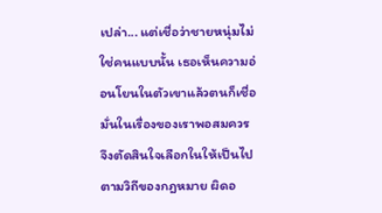เปล่า... แต่เชื่อว่าชายหนุ่มไม่ใช่คนแบบนั้น เธอเห็นความอ่อนโยนในตัวเขาแล้วตนก็เชื่อมั่นในเรื่องของเราพอสมควร จึงตัดสินใจเลือกในให้เป็นไปตามวิถีของกฎหมาย ผิดอ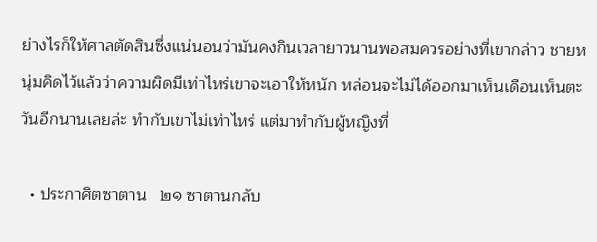ย่างไรก็ให้ศาลตัดสินซึ่งแน่นอนว่ามันคงกินเวลายาวนานพอสมควรอย่างที่เขากล่าว ชายหนุ่มคิดไว้แล้วว่าความผิดมีเท่าไหร่เขาจะเอาให้หนัก หล่อนจะไม่ได้ออกมาเห็นเดือนเห็นตะวันอีกนานเลยล่ะ ทำกับเขาไม่เท่าไหร่ แต่มาทำกับผู้หญิงที่

  • ประกาศิตซาตาน   ๒๑ ซาตานกลับ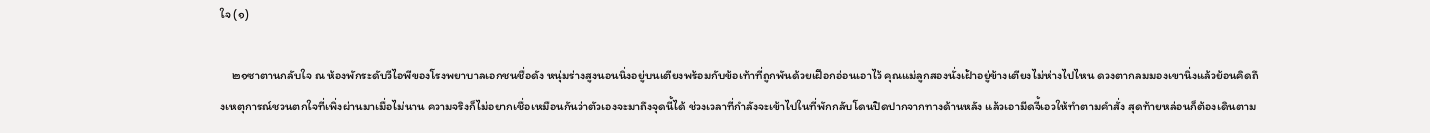ใจ (๑)

    ๒๑ซาตานกลับใจ ณ ห้องพักระดับวีไอพีของโรงพยาบาลเอกชนชื่อดัง หนุ่มร่างสูงนอนนิ่งอยู่บนเตียงพร้อมกับข้อเท้าที่ถูกพันด้วยเฝือกอ่อนเอาไว้ คุณแม่ลูกสองนั่งเฝ้าอยู่ข้างเตียงไม่ห่างไปไหน ดวงตากลมมองเขานิ่งแล้วย้อนคิดถึงเหตุการณ์ชวนตกใจที่เพิ่งผ่านมาเมื่อไม่นาน ความจริงก็ไม่อยากเชื่อเหมือนกันว่าตัวเองจะมาถึงจุดนี้ได้ ช่วงเวลาที่กำลังจะเข้าไปในที่พักกลับโดนปิดปากจากทางด้านหลัง แล้วเอามีดจี้เอวให้ทำตามคำสั่ง สุดท้ายหล่อนก็ต้องเดินตาม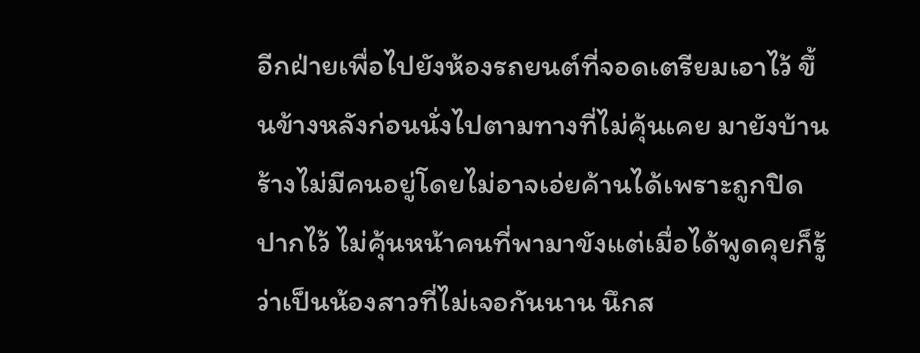อีกฝ่ายเพื่อไปยังห้องรถยนต์ที่จอดเตรียมเอาไว้ ขึ้นข้างหลังก่อนนั่งไปตามทางที่ไม่คุ้นเคย มายังบ้านร้างไม่มีคนอยู่โดยไม่อาจเอ่ยค้านได้เพราะถูกปิดปากไว้ ไม่คุ้นหน้าคนที่พามาขังแต่เมื่อได้พูดคุยก็รู้ว่าเป็นน้องสาวที่ไม่เจอกันนาน นึกส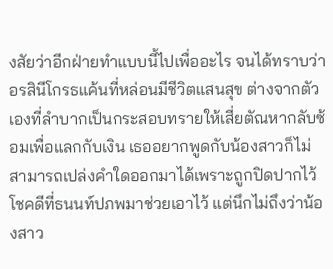งสัยว่าอีกฝ่ายทำแบบนี้ไปเพื่ออะไร จนได้ทราบว่าอรสินีโกรธแค้นที่หล่อนมีชีวิตแสนสุข ต่างจากตัวเองที่ลำบากเป็นกระสอบทรายให้เสี่ยตัณหากลับซ้อมเพื่อแลกกับเงิน เธออยากพูดกับน้องสาวก็ไม่สามารถเปล่งคำใดออกมาได้เพราะถูกปิดปากไว้ โชคดีที่ธนนท์ปภพมาช่วยเอาไว้ แต่นึกไม่ถึงว่าน้องสาว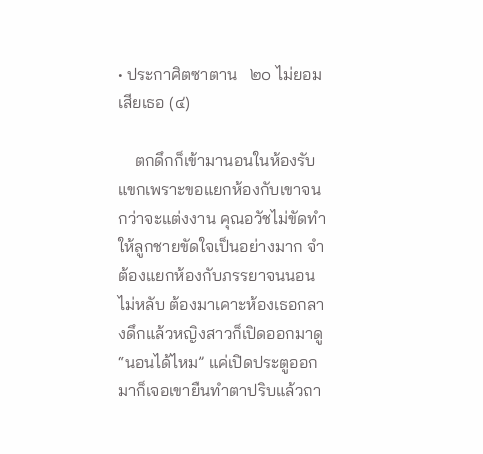• ประกาศิตซาตาน   ๒๐ ไม่ยอมเสียเธอ (๔)

    ตกดึกก็เข้ามานอนในห้องรับแขกเพราะขอแยกห้องกับเขาจนกว่าจะแต่งงาน คุณอวัชไม่ขัดทำให้ลูกชายขัดใจเป็นอย่างมาก จำต้องแยกห้องกับภรรยาจนนอนไม่หลับ ต้องมาเคาะห้องเธอกลางดึกแล้วหญิงสาวก็เปิดออกมาดู “นอนได้ไหม” แค่เปิดประตูออกมาก็เจอเขายืนทำตาปริบแล้วถา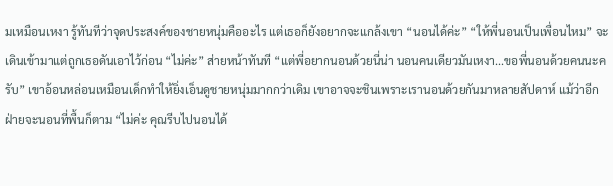มเหมือนเหงา รู้ทันทีว่าจุดประสงค์ของชายหนุ่มคืออะไร แต่เธอก็ยังอยากจะแกล้งเขา “นอนได้ค่ะ” “ให้พี่นอนเป็นเพื่อนไหม” จะเดินเข้ามาแต่ถูกเธอดันเอาไว้ก่อน “ไม่ค่ะ” ส่ายหน้าทันที “แต่พี่อยากนอนด้วยนี่น่า นอนคนเดียวมันเหงา...ขอพี่นอนด้วยคนนะครับ” เขาอ้อนหล่อนเหมือนเด็กทำให้ยิ่งเอ็นดูชายหนุ่มมากกว่าเดิม เขาอาจจะชินเพราะเรานอนด้วยกันมาหลายสัปดาห์ แม้ว่าอีกฝ่ายจะนอนที่พื้นก็ตาม “ไม่ค่ะ คุณรีบไปนอนได้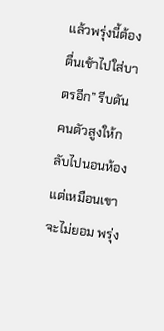แล้วพรุ่งนี้ต้องตื่นเช้าไปใส่บาตรอีก” รีบดันคนตัวสูงให้กลับไปนอนห้อง แต่เหมือนเขาจะไม่ยอม พรุ่ง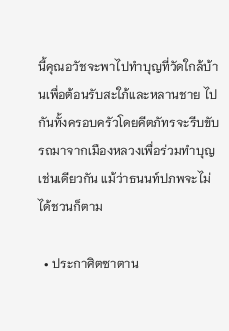นี้คุณอวัชจะพาไปทำบุญที่วัดใกล้บ้านเพื่อต้อนรับสะใภ้และหลานชาย ไปกันทั้งครอบครัวโดยคีตภัทรจะรีบขับรถมาจากเมืองหลวงเพื่อร่วมทำบุญเช่นเดียวกัน แม้ว่าธนนท์ปภพจะไม่ได้ชวนก็ตาม

  • ประกาศิตซาตาน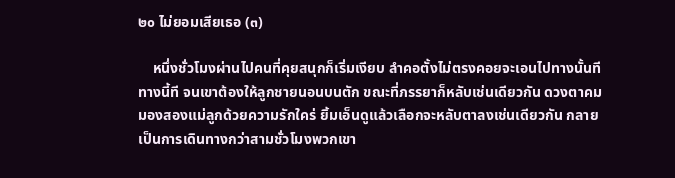๒๐ ไม่ยอมเสียเธอ (๓)

    หนึ่งชั่วโมงผ่านไปคนที่คุยสนุกก็เริ่มเงียบ ลำคอตั้งไม่ตรงคอยจะเอนไปทางนั้นทีทางนี้ที จนเขาต้องให้ลูกชายนอนบนตัก ขณะที่ภรรยาก็หลับเช่นเดียวกัน ดวงตาคมมองสองแม่ลูกด้วยความรักใคร่ ยิ้มเอ็นดูแล้วเลือกจะหลับตาลงเช่นเดียวกัน กลายเป็นการเดินทางกว่าสามชั่วโมงพวกเขา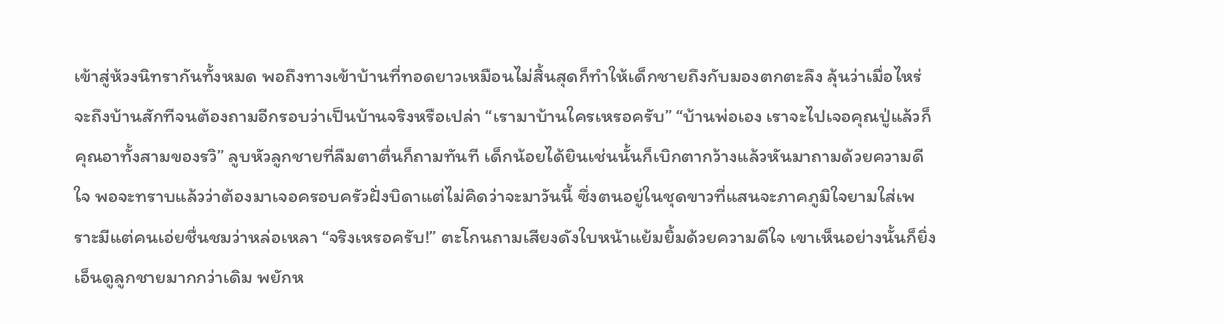เข้าสู่ห้วงนิทรากันทั้งหมด พอถึงทางเข้าบ้านที่ทอดยาวเหมือนไม่สิ้นสุดก็ทำให้เด็กชายถึงกับมองตกตะลึง ลุ้นว่าเมื่อไหร่จะถึงบ้านสักทีจนต้องถามอีกรอบว่าเป็นบ้านจริงหรือเปล่า “เรามาบ้านใครเหรอครับ” “บ้านพ่อเอง เราจะไปเจอคุณปู่แล้วก็คุณอาทั้งสามของรวิ” ลูบหัวลูกชายที่ลืมตาตื่นก็ถามทันที เด็กน้อยได้ยินเช่นนั้นก็เบิกตากว้างแล้วหันมาถามด้วยความดีใจ พอจะทราบแล้วว่าต้องมาเจอครอบครัวฝั่งบิดาแต่ไม่คิดว่าจะมาวันนี้ ซึ่งตนอยู่ในชุดขาวที่แสนจะภาคภูมิใจยามใส่เพราะมีแต่คนเอ่ยชื่นชมว่าหล่อเหลา “จริงเหรอครับ!” ตะโกนถามเสียงดังใบหน้าแย้มยิ้มด้วยความดีใจ เขาเห็นอย่างนั้นก็ยิ่งเอ็นดูลูกชายมากกว่าเดิม พยักห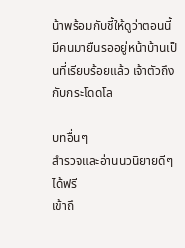น้าพร้อมกับชี้ให้ดูว่าตอนนี้มีคนมายืนรออยู่หน้าบ้านเป็นที่เรียบร้อยแล้ว เจ้าตัวถึงกับกระโดดโล

บทอื่นๆ
สำรวจและอ่านนวนิยายดีๆ ได้ฟรี
เข้าถึ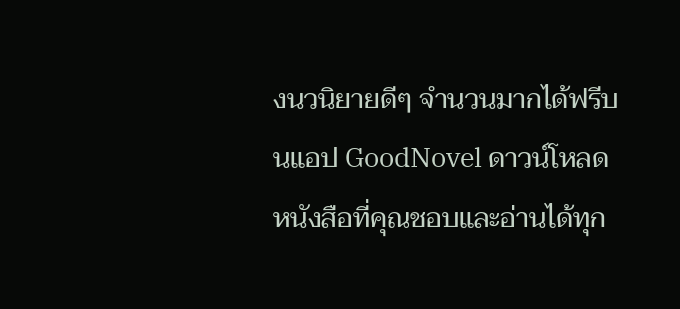งนวนิยายดีๆ จำนวนมากได้ฟรีบนแอป GoodNovel ดาวน์โหลดหนังสือที่คุณชอบและอ่านได้ทุก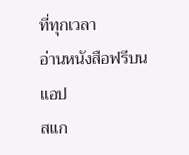ที่ทุกเวลา
อ่านหนังสือฟรีบนแอป
สแก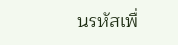นรหัสเพื่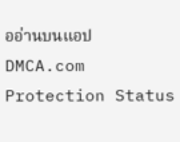ออ่านบนแอป
DMCA.com Protection Status